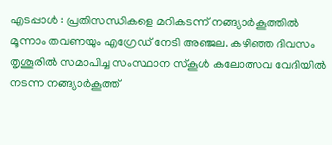എടപ്പാൾ : പ്രതിസന്ധികളെ മറികടന്ന് നങ്ങ്യാർകൂത്തിൽ മൂന്നാം തവണയും എഗ്രേഡ് നേടി അഞ്ജല. കഴിഞ്ഞ ദിവസം തൃശൂരിൽ സമാപിച്ച സംസ്ഥാന സ്കൂൾ കലോത്സവ വേദിയിൽ നടന്ന നങ്ങ്യാർകൂത്ത്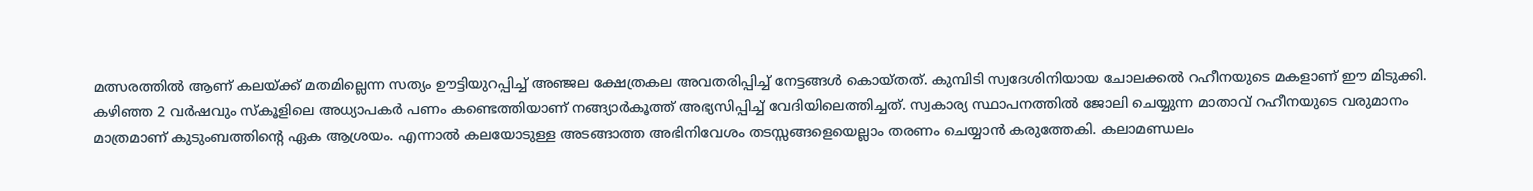മത്സരത്തിൽ ആണ് കലയ്ക്ക് മതമില്ലെന്ന സത്യം ഊട്ടിയുറപ്പിച്ച് അഞ്ജല ക്ഷേത്രകല അവതരിപ്പിച്ച് നേട്ടങ്ങൾ കൊയ്തത്. കുമ്പിടി സ്വദേശിനിയായ ചോലക്കൽ റഹീനയുടെ മകളാണ് ഈ മിടുക്കി.
കഴിഞ്ഞ 2 വർഷവും സ്കൂളിലെ അധ്യാപകർ പണം കണ്ടെത്തിയാണ് നങ്ങ്യാർകൂത്ത് അഭ്യസിപ്പിച്ച് വേദിയിലെത്തിച്ചത്. സ്വകാര്യ സ്ഥാപനത്തിൽ ജോലി ചെയ്യുന്ന മാതാവ് റഹീനയുടെ വരുമാനം മാത്രമാണ് കുടുംബത്തിന്റെ ഏക ആശ്രയം. എന്നാൽ കലയോടുള്ള അടങ്ങാത്ത അഭിനിവേശം തടസ്സങ്ങളെയെല്ലാം തരണം ചെയ്യാൻ കരുത്തേകി. കലാമണ്ഡലം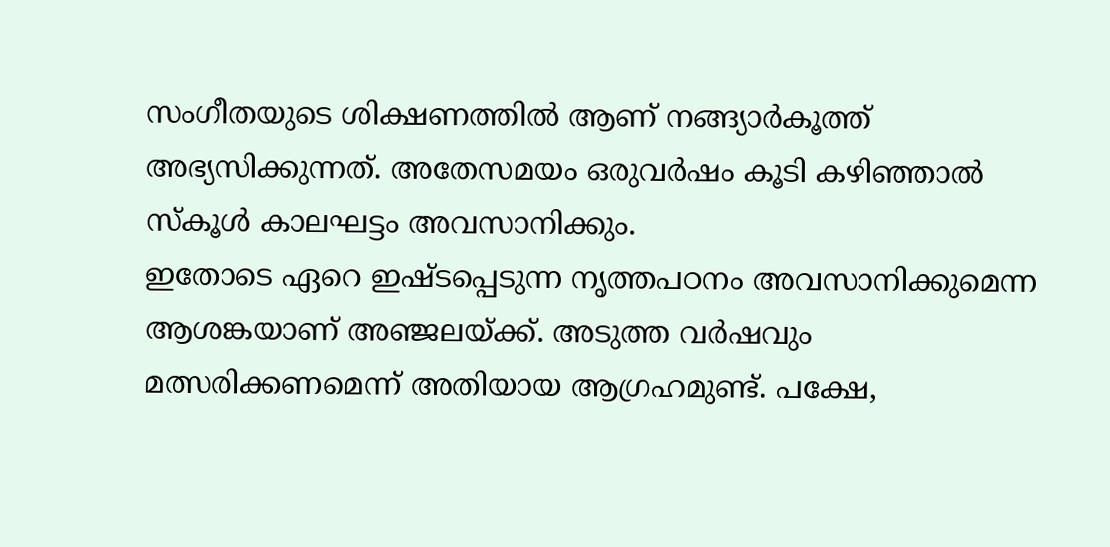സംഗീതയുടെ ശിക്ഷണത്തിൽ ആണ് നങ്ങ്യാർകൂത്ത് അഭ്യസിക്കുന്നത്. അതേസമയം ഒരുവർഷം കൂടി കഴിഞ്ഞാൽ സ്കൂൾ കാലഘട്ടം അവസാനിക്കും.
ഇതോടെ ഏറെ ഇഷ്ടപ്പെടുന്ന നൃത്തപഠനം അവസാനിക്കുമെന്ന ആശങ്കയാണ് അഞ്ജലയ്ക്ക്. അടുത്ത വർഷവും മത്സരിക്കണമെന്ന് അതിയായ ആഗ്രഹമുണ്ട്. പക്ഷേ,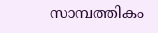സാമ്പത്തികം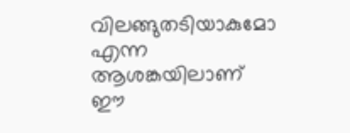വിലങ്ങുതടിയാകുമോ എന്ന ആശങ്കയിലാണ് ഈ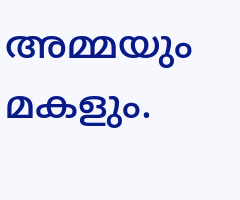അമ്മയും മകളും.